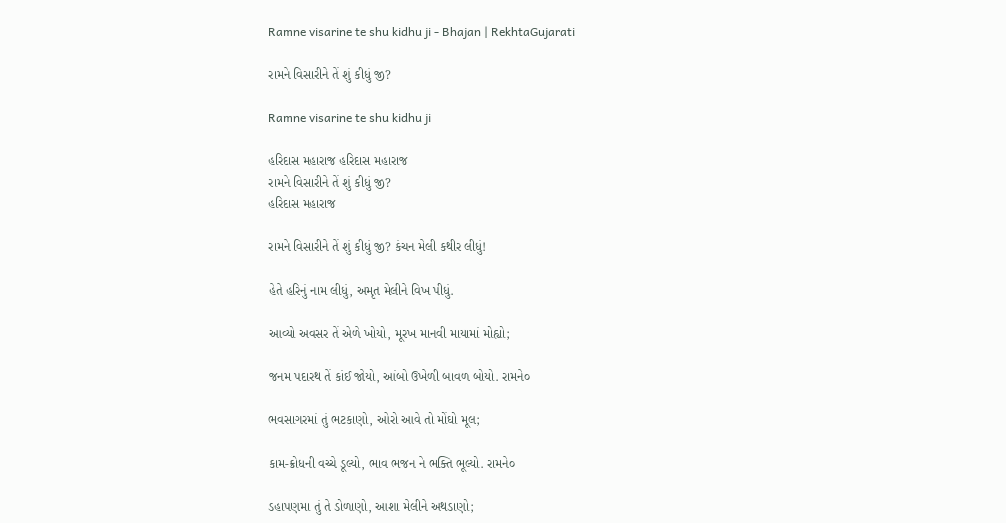Ramne visarine te shu kidhu ji - Bhajan | RekhtaGujarati

રામને વિસારીને તેં શું કીધું જી?

Ramne visarine te shu kidhu ji

હરિદાસ મહારાજ હરિદાસ મહારાજ
રામને વિસારીને તેં શું કીધું જી?
હરિદાસ મહારાજ

રામને વિસારીને તેં શું કીધું જી? કંચન મેલી કથીર લીધું!

હેતે હરિનું નામ લીધું, અમૃત મેલીને વિખ પીધું.

આવ્યો અવસર તેં એળે ખોયો, મૂરખ માનવી માયામાં મોહ્યો;

જનમ પદારથ તેં કાંઈ જોયો, આંબો ઉખેળી બાવળ બોયો. રામને૦

ભવસાગરમાં તું ભટકાણો, ઓરો આવે તો મોંઘો મૂલ;

કામ-ક્રોધની વચ્ચે ડૂલ્યો, ભાવ ભજન ને ભક્તિ ભૂલ્યો. રામને૦

ડહાપણમા તું તે ડોળાણો, આશા મેલીને અથડાણો;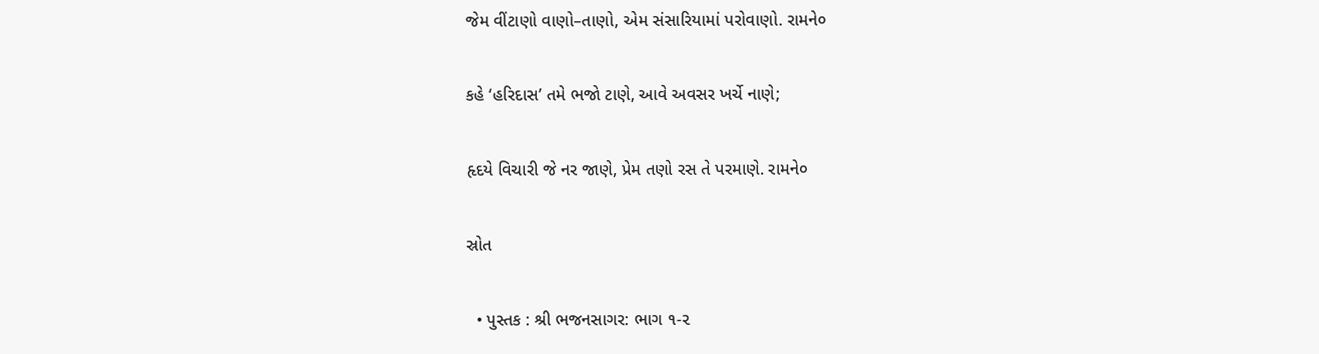જેમ વીંટાણો વાણો–તાણો, એમ સંસારિયામાં પરોવાણો. રામને૦

કહે ‘હરિદાસ’ તમે ભજો ટાણે, આવે અવસર ખર્ચે નાણે;

હૃદયે વિચારી જે નર જાણે, પ્રેમ તણો રસ તે પરમાણે. રામને૦

સ્રોત

  • પુસ્તક : શ્રી ભજનસાગર: ભાગ ૧-૨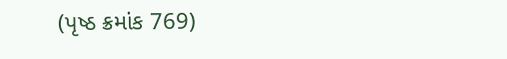(પૃષ્ઠ ક્રમાંક 769)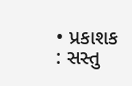• પ્રકાશક : સસ્તુ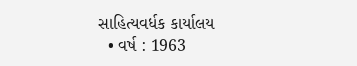સાહિત્યવર્ધક કાર્યાલય
  • વર્ષ : 1963